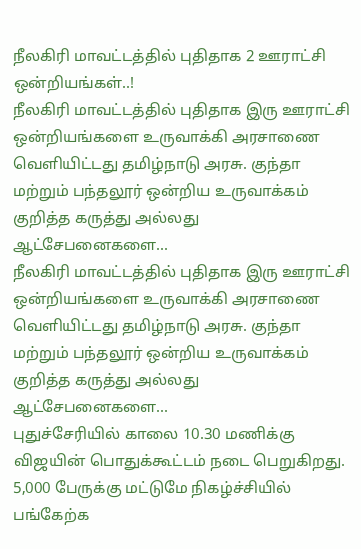நீலகிரி மாவட்டத்தில் புதிதாக 2 ஊராட்சி ஒன்றியங்கள்..!
நீலகிரி மாவட்டத்தில் புதிதாக இரு ஊராட்சி ஒன்றியங்களை உருவாக்கி அரசாணை வெளியிட்டது தமிழ்நாடு அரசு. குந்தா மற்றும் பந்தலூர் ஒன்றிய உருவாக்கம் குறித்த கருத்து அல்லது ஆட்சேபனைகளை...
நீலகிரி மாவட்டத்தில் புதிதாக இரு ஊராட்சி ஒன்றியங்களை உருவாக்கி அரசாணை வெளியிட்டது தமிழ்நாடு அரசு. குந்தா மற்றும் பந்தலூர் ஒன்றிய உருவாக்கம் குறித்த கருத்து அல்லது ஆட்சேபனைகளை...
புதுச்சேரியில் காலை 10.30 மணிக்கு விஜயின் பொதுக்கூட்டம் நடை பெறுகிறது. 5,000 பேருக்கு மட்டுமே நிகழ்ச்சியில் பங்கேற்க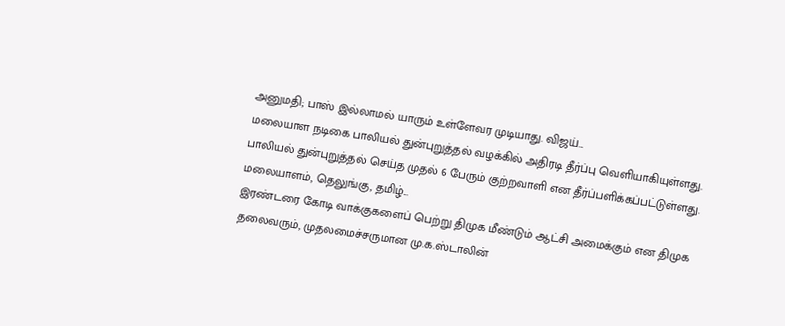அனுமதி; பாஸ் இல்லாமல் யாரும் உள்ளேவர முடியாது. விஜய்...
மலையாள நடிகை பாலியல் துன்புறுத்தல் வழக்கில் அதிரடி தீர்ப்பு வெளியாகியுள்ளது. பாலியல் துன்புறுத்தல் செய்த முதல் 6 பேரும் குற்றவாளி என தீர்ப்பளிக்கப்பட்டுள்ளது. மலையாளம், தெலுங்கு, தமிழ்...
இரண்டரை கோடி வாக்குகளைப் பெற்று திமுக மீண்டும் ஆட்சி அமைக்கும் என திமுக தலைவரும், முதலமைச்சருமான மு.க.ஸ்டாலின்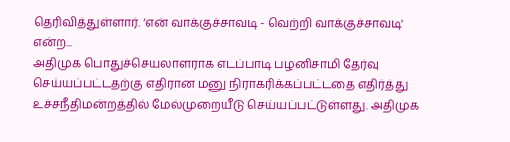தெரிவித்துள்ளார். ‘என் வாக்குச்சாவடி - வெற்றி வாக்குச்சாவடி' என்ற...
அதிமுக பொதுச்செயலாளராக எடப்பாடி பழனிசாமி தேர்வு செய்யப்பட்டதற்கு எதிரான மனு நிராகரிக்கப்பட்டதை எதிர்த்து உச்சநீதிமன்றத்தில் மேல்முறையீடு செய்யப்பட்டுள்ளது. அதிமுக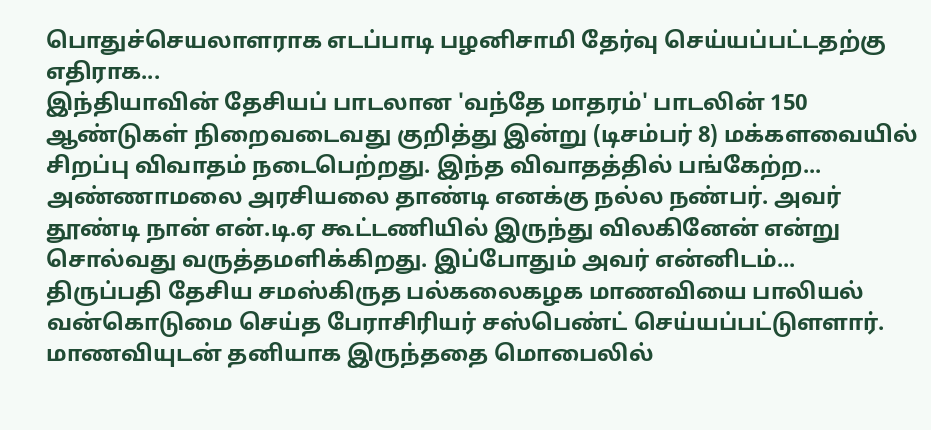பொதுச்செயலாளராக எடப்பாடி பழனிசாமி தேர்வு செய்யப்பட்டதற்கு எதிராக...
இந்தியாவின் தேசியப் பாடலான 'வந்தே மாதரம்' பாடலின் 150 ஆண்டுகள் நிறைவடைவது குறித்து இன்று (டிசம்பர் 8) மக்களவையில் சிறப்பு விவாதம் நடைபெற்றது. இந்த விவாதத்தில் பங்கேற்ற...
அண்ணாமலை அரசியலை தாண்டி எனக்கு நல்ல நண்பர். அவர் தூண்டி நான் என்.டி.ஏ கூட்டணியில் இருந்து விலகினேன் என்று சொல்வது வருத்தமளிக்கிறது. இப்போதும் அவர் என்னிடம்...
திருப்பதி தேசிய சமஸ்கிருத பல்கலைகழக மாணவியை பாலியல் வன்கொடுமை செய்த பேராசிரியர் சஸ்பெண்ட் செய்யப்பட்டுளளார். மாணவியுடன் தனியாக இருந்ததை மொபைலில்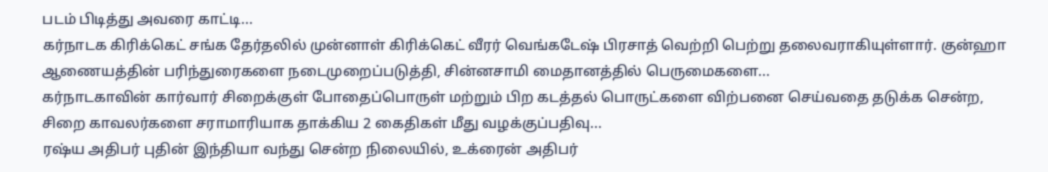படம் பிடித்து அவரை காட்டி...
கர்நாடக கிரிக்கெட் சங்க தேர்தலில் முன்னாள் கிரிக்கெட் வீரர் வெங்கடேஷ் பிரசாத் வெற்றி பெற்று தலைவராகியுள்ளார். குன்ஹா ஆணையத்தின் பரிந்துரைகளை நடைமுறைப்படுத்தி, சின்னசாமி மைதானத்தில் பெருமைகளை...
கர்நாடகாவின் கார்வார் சிறைக்குள் போதைப்பொருள் மற்றும் பிற கடத்தல் பொருட்களை விற்பனை செய்வதை தடுக்க சென்ற, சிறை காவலர்களை சராமாரியாக தாக்கிய 2 கைதிகள் மீது வழக்குப்பதிவு...
ரஷ்ய அதிபர் புதின் இந்தியா வந்து சென்ற நிலையில், உக்ரைன் அதிபர்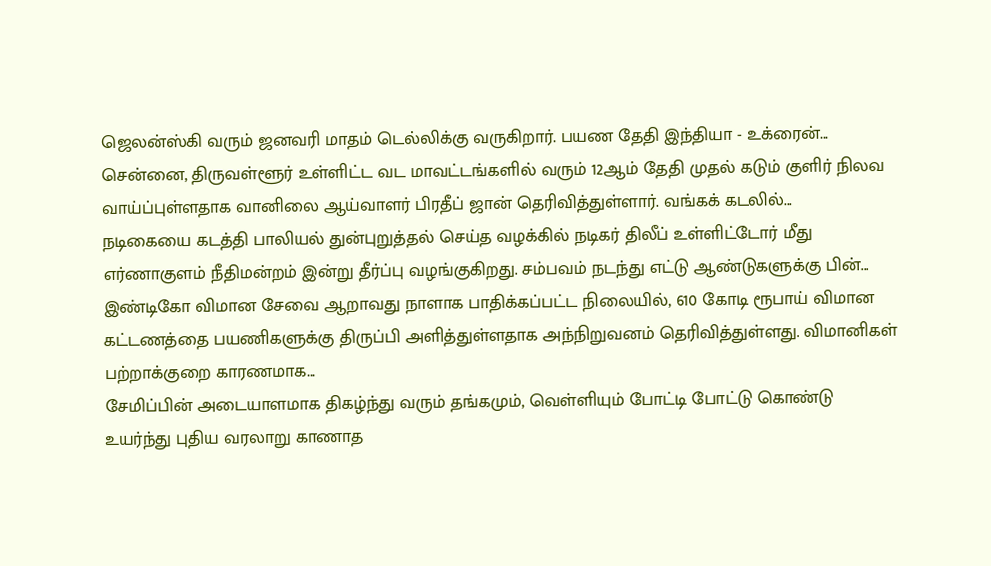ஜெலன்ஸ்கி வரும் ஜனவரி மாதம் டெல்லிக்கு வருகிறார். பயண தேதி இந்தியா - உக்ரைன்...
சென்னை, திருவள்ளூர் உள்ளிட்ட வட மாவட்டங்களில் வரும் 12ஆம் தேதி முதல் கடும் குளிர் நிலவ வாய்ப்புள்ளதாக வானிலை ஆய்வாளர் பிரதீப் ஜான் தெரிவித்துள்ளார். வங்கக் கடலில்...
நடிகையை கடத்தி பாலியல் துன்புறுத்தல் செய்த வழக்கில் நடிகர் திலீப் உள்ளிட்டோர் மீது எர்ணாகுளம் நீதிமன்றம் இன்று தீர்ப்பு வழங்குகிறது. சம்பவம் நடந்து எட்டு ஆண்டுகளுக்கு பின்...
இண்டிகோ விமான சேவை ஆறாவது நாளாக பாதிக்கப்பட்ட நிலையில், 610 கோடி ரூபாய் விமான கட்டணத்தை பயணிகளுக்கு திருப்பி அளித்துள்ளதாக அந்நிறுவனம் தெரிவித்துள்ளது. விமானிகள் பற்றாக்குறை காரணமாக...
சேமிப்பின் அடையாளமாக திகழ்ந்து வரும் தங்கமும், வெள்ளியும் போட்டி போட்டு கொண்டு உயர்ந்து புதிய வரலாறு காணாத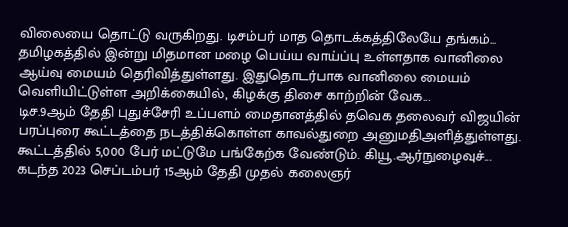விலையை தொட்டு வருகிறது. டிசம்பர் மாத தொடக்கத்திலேயே தங்கம்...
தமிழகத்தில் இன்று மிதமான மழை பெய்ய வாய்ப்பு உள்ளதாக வானிலை ஆய்வு மையம் தெரிவித்துள்ளது. இதுதொடர்பாக வானிலை மையம் வெளியிட்டுள்ள அறிக்கையில், கிழக்கு திசை காற்றின் வேக...
டிச.9ஆம் தேதி புதுச்சேரி உப்பளம் மைதானத்தில் தவெக தலைவர் விஜயின் பரப்புரை கூட்டத்தை நடத்திக்கொள்ள காவல்துறை அனுமதிஅளித்துள்ளது. கூட்டத்தில் 5,000 பேர் மட்டுமே பங்கேற்க வேண்டும். கியூ.ஆர்நுழைவுச்...
கடந்த 2023 செப்டம்பர் 15ஆம் தேதி முதல் கலைஞர்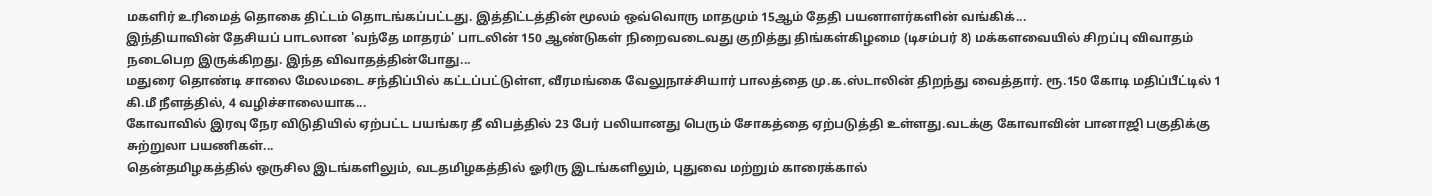மகளிர் உரிமைத் தொகை திட்டம் தொடங்கப்பட்டது. இத்திட்டத்தின் மூலம் ஒவ்வொரு மாதமும் 15ஆம் தேதி பயனாளர்களின் வங்கிக்...
இந்தியாவின் தேசியப் பாடலான 'வந்தே மாதரம்' பாடலின் 150 ஆண்டுகள் நிறைவடைவது குறித்து திங்கள்கிழமை (டிசம்பர் 8) மக்களவையில் சிறப்பு விவாதம் நடைபெற இருக்கிறது. இந்த விவாதத்தின்போது...
மதுரை தொண்டி சாலை மேலமடை சந்திப்பில் கட்டப்பட்டுள்ள, வீரமங்கை வேலுநாச்சியார் பாலத்தை மு.க.ஸ்டாலின் திறந்து வைத்தார். ரூ.150 கோடி மதிப்பீட்டில் 1 கி.மீ நீளத்தில், 4 வழிச்சாலையாக...
கோவாவில் இரவு நேர விடுதியில் ஏற்பட்ட பயங்கர தீ விபத்தில் 23 பேர் பலியானது பெரும் சோகத்தை ஏற்படுத்தி உள்ளது.வடக்கு கோவாவின் பானாஜி பகுதிக்கு சுற்றுலா பயணிகள்...
தென்தமிழகத்தில் ஒருசில இடங்களிலும், வடதமிழகத்தில் ஓரிரு இடங்களிலும், புதுவை மற்றும் காரைக்கால்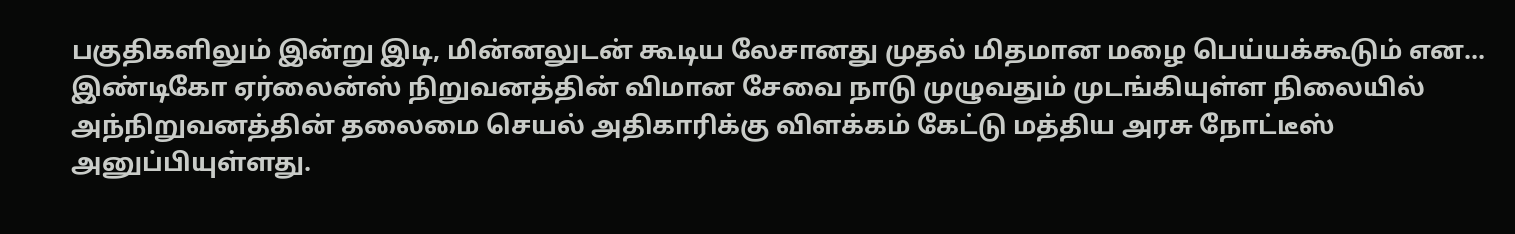பகுதிகளிலும் இன்று இடி, மின்னலுடன் கூடிய லேசானது முதல் மிதமான மழை பெய்யக்கூடும் என...
இண்டிகோ ஏர்லைன்ஸ் நிறுவனத்தின் விமான சேவை நாடு முழுவதும் முடங்கியுள்ள நிலையில் அந்நிறுவனத்தின் தலைமை செயல் அதிகாரிக்கு விளக்கம் கேட்டு மத்திய அரசு நோட்டீஸ் அனுப்பியுள்ளது.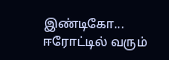இண்டிகோ...
ஈரோட்டில் வரும்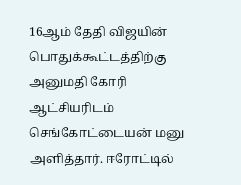16ஆம் தேதி விஜயின் பொதுக்கூட்டத்திற்கு அனுமதி கோரி ஆட்சியரிடம் செங்கோட்டையன் மனு அளித்தார். ஈரோட்டில்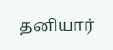தனியார்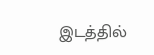இடத்தில்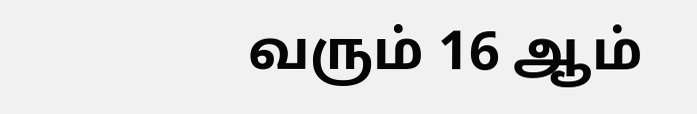வரும் 16 ஆம்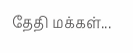தேதி மக்கள்...